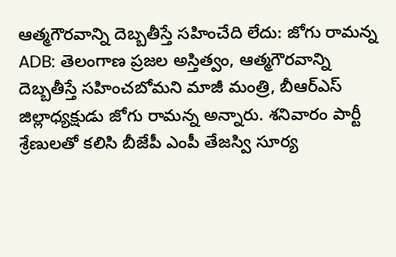ఆత్మగౌరవాన్ని దెబ్బతీస్తే సహించేది లేదు: జోగు రామన్న
ADB: తెలంగాణ ప్రజల అస్తిత్వం, ఆత్మగౌరవాన్ని దెబ్బతీస్తే సహించబోమని మాజీ మంత్రి, బీఆర్ఎస్ జిల్లాధ్యక్షుడు జోగు రామన్న అన్నారు. శనివారం పార్టీ శ్రేణులతో కలిసి బీజేపీ ఎంపీ తేజస్వి సూర్య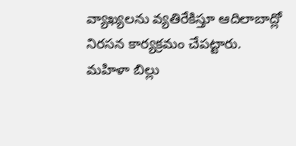వ్యాఖ్యలను వ్యతిరేకిస్తూ ఆదిలాబాద్లో నిరసన కార్యక్రమం చేపట్టారు. మహిళా బిల్లు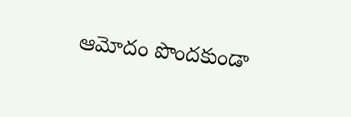ఆమోదం పొందకుండా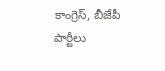కాంగ్రెస్, బీజేపీ పార్టీలు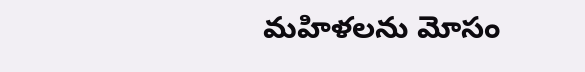మహిళలను మోసం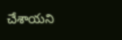చేశాయని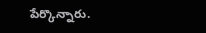పేర్కొన్నారు.